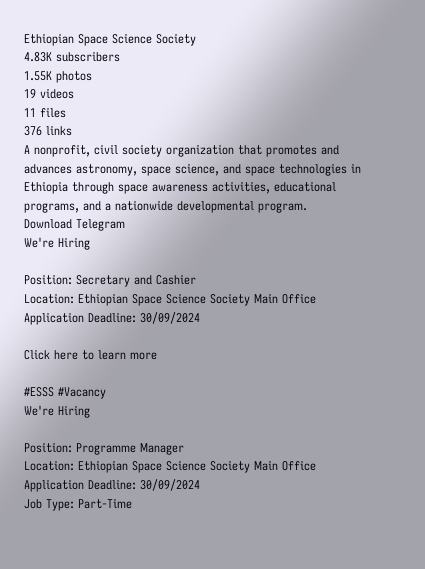Ethiopian Space Science Society
4.83K subscribers
1.55K photos
19 videos
11 files
376 links
A nonprofit, civil society organization that promotes and advances astronomy, space science, and space technologies in Ethiopia through space awareness activities, educational programs, and a nationwide developmental program.
Download Telegram
We're Hiring

Position: Secretary and Cashier
Location: Ethiopian Space Science Society Main Office
Application Deadline: 30/09/2024

Click here to learn more

#ESSS #Vacancy
We're Hiring

Position: Programme Manager
Location: Ethiopian Space Science Society Main Office
Application Deadline: 30/09/2024
Job Type: Part-Time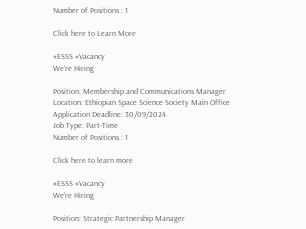Number of Positions : 1

Click here to Learn More

#ESSS #Vacancy
We're Hiring

Position: Membership and Communications Manager
Location: Ethiopian Space Science Society Main Office
Application Deadline: 30/09/2024
Job Type: Part-Time
Number of Positions : 1

Click here to learn more

#ESSS #Vacancy
We're Hiring

Position: Strategic Partnership Manager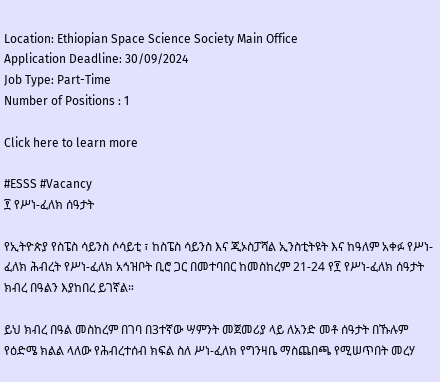Location: Ethiopian Space Science Society Main Office
Application Deadline: 30/09/2024
Job Type: Part-Time
Number of Positions : 1

Click here to learn more

#ESSS #Vacancy
፻ የሥነ-ፈለክ ሰዓታት

የኢትዮጵያ የስፔስ ሳይንስ ሶሳይቲ ፣ ከስፔስ ሳይንስ እና ጂኦስፓሻል ኢንስቲትዩት እና ከዓለም አቀፉ የሥነ-ፈለክ ሕብረት የሥነ-ፈለክ አኅዝቦት ቢሮ ጋር በመተባበር ከመስከረም 21-24 የ፻ የሥነ-ፈለክ ሰዓታት ክብረ በዓልን እያከበረ ይገኛል።

ይህ ክብረ በዓል መስከረም በገባ በ3ተኛው ሣምንት መጀመሪያ ላይ ለአንድ መቶ ሰዓታት በኹሉም የዕድሜ ክልል ላለው የሕብረተሰብ ክፍል ስለ ሥነ-ፈለክ የግንዛቤ ማስጨበጫ የሚሠጥበት መረሃ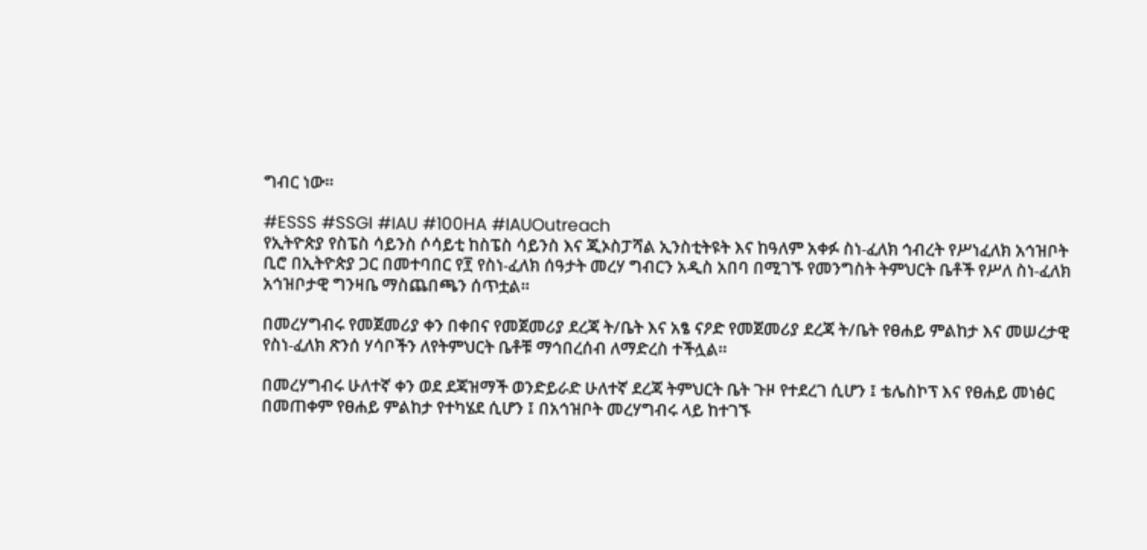ግብር ነው።

#ESSS #SSGI #IAU #100HA #IAUOutreach
የኢትዮጵያ የስፔስ ሳይንስ ሶሳይቲ ከስፔስ ሳይንስ እና ጂኦስፓሻል ኢንስቲትዩት እና ከዓለም አቀፉ ስነ-ፈለክ ኅብረት የሥነፈለክ አኅዝቦት ቢሮ በኢትዮጵያ ጋር በመተባበር የ፻ የስነ-ፈለክ ሰዓታት መረሃ ግብርን አዲስ አበባ በሚገኙ የመንግስት ትምህርት ቤቶች የሥለ ስነ-ፈለክ አኅዝቦታዊ ግንዛቤ ማስጨበጫን ሰጥቷል።

በመረሃግብሩ የመጀመሪያ ቀን በቀበና የመጀመሪያ ደረጃ ት/ቤት እና አፄ ናዖድ የመጀመሪያ ደረጃ ት/ቤት የፀሐይ ምልከታ እና መሠረታዊ የስነ-ፈለክ ጽንሰ ሃሳቦችን ለየትምህርት ቤቶቹ ማኅበረሰብ ለማድረስ ተችሏል።

በመረሃግብሩ ሁለተኛ ቀን ወደ ደጃዝማች ወንድይራድ ሁለተኛ ደረጃ ትምህርት ቤት ጉዞ የተደረገ ሲሆን ፤ ቴሌስኮፕ እና የፀሐይ መነፅር በመጠቀም የፀሐይ ምልከታ የተካሄደ ሲሆን ፤ በአኅዝቦት መረሃግብሩ ላይ ከተገኙ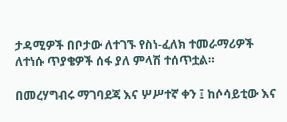ታዳሚዎች በቦታው ለተገኙ የስነ-ፈለክ ተመራማሪዎች ለተነሱ ጥያቄዎች ሰፋ ያለ ምላሽ ተሰጥቷል።

በመረሃግብሩ ማገባደጃ እና ሦሥተኛ ቀን ፤ ከሶሳይቲው እና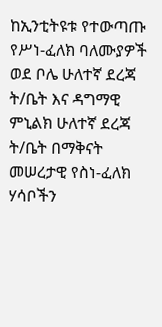ከኢንቲትዩቱ የተውጣጡ የሥነ-ፈለክ ባለሙያዎች ወደ ቦሌ ሁለተኛ ደረጃ ት/ቤት እና ዳግማዊ ምኒልክ ሁለተኛ ደረጃ ት/ቤት በማቅናት መሠረታዊ የስነ-ፈለክ ሃሳቦችን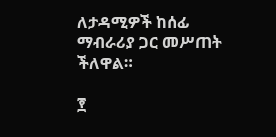ለታዳሚዎች ከሰፊ ማብራሪያ ጋር መሥጠት ችለዋል።

፻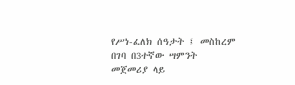የሥነ-ፈለክ ሰዓታት ፤ መስከረም በገባ በ3ተኛው ሣምንት መጀመሪያ ላይ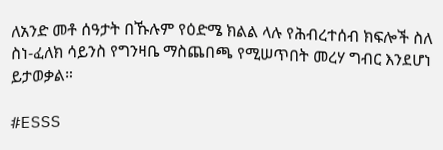ለአንድ መቶ ሰዓታት በኹሉም የዕድሜ ክልል ላሉ የሕብረተሰብ ክፍሎች ስለ ስነ-ፈለክ ሳይንስ የግንዛቤ ማስጨበጫ የሚሠጥበት መረሃ ግብር እንደሆነ ይታወቃል።

#ESSS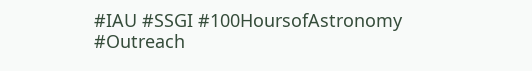#IAU #SSGI #100HoursofAstronomy #Outreach